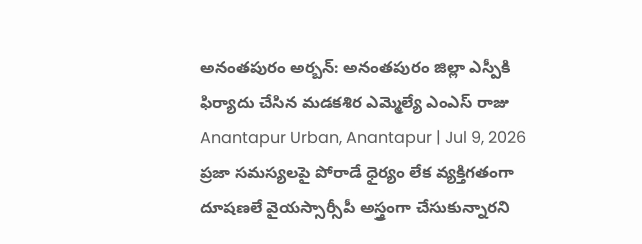అనంతపురం అర్బన్: అనంతపురం జిల్లా ఎస్పీకి ఫిర్యాదు చేసిన మడకశిర ఎమ్మెల్యే ఎంఎస్ రాజు
Anantapur Urban, Anantapur | Jul 9, 2026
ప్రజా సమస్యలపై పోరాడే ధైర్యం లేక వ్యక్తిగతంగా దూషణలే వైయస్సార్సీపీ అస్త్రంగా చేసుకున్నారని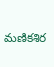మణికశిర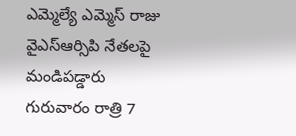ఎమ్మెల్యే ఎమ్మెస్ రాజు వైఎస్ఆర్సిపి నేతలపై మండిపడ్డారు గురువారం రాత్రి 7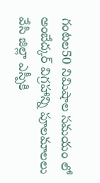గంటల50 నిమిషాల సమయం లో అంబేద్కర్ విగ్రహాన్ని పూలమాలలు వేసి జిల్లా ఎస్పీకి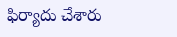ఫిర్యాదు చేశారు